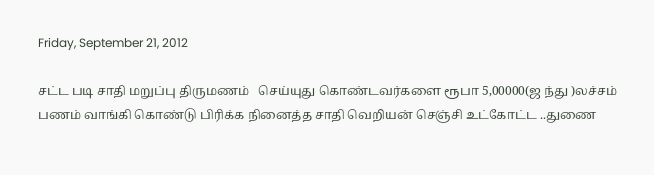Friday, September 21, 2012

சட்ட படி சாதி மறுப்பு திருமணம்   செய்யுது கொண்டவர்களை ரூபா 5,00000(ஜ ந்து )லச்சம் பணம் வாங்கி கொண்டு பிரிக்க நினைத்த சாதி வெறியன் செஞ்சி உட்கோட்ட ..துணை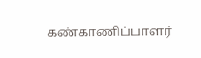கண்காணிப்பாளர்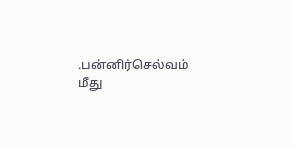.பன்னிர்செல்வம் மீது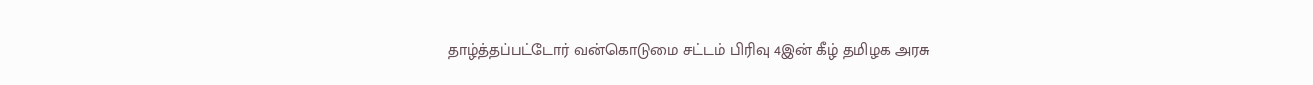தாழ்த்தப்பட்டோர் வன்கொடுமை சட்டம் பிரிவு 4இன் கீழ் தமிழக அரசு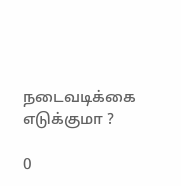நடைவடிக்கை எடுக்குமா ?

0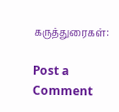கருத்துரைகள்:

Post a Comment